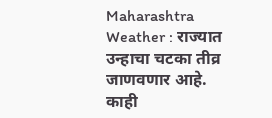Maharashtra Weather : राज्यात उन्हाचा चटका तीव्र जाणवणार आहे. काही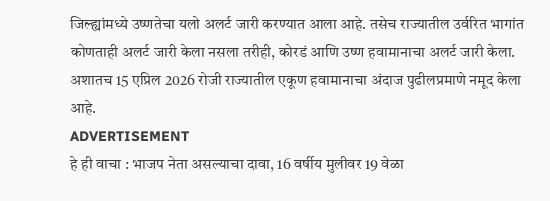जिल्ह्यांमध्ये उष्णतेचा यलो अलर्ट जारी करण्यात आला आहे. तसेच राज्यातील उर्वरित भागांत कोणताही अलर्ट जारी केला नसला तरीही, कोरडं आणि उष्ण हवामानाचा अलर्ट जारी केला. अशातच 15 एप्रिल 2026 रोजी राज्यातील एकूण हवामानाचा अंदाज पुढीलप्रमाणे नमूद केला आहे.
ADVERTISEMENT
हे ही वाचा : भाजप नेता असल्याचा दावा, 16 वर्षीय मुलीवर 19 वेळा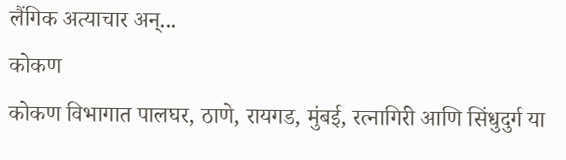लैंगिक अत्याचार अन्...
कोकण
कोकण विभागात पालघर, ठाणे, रायगड, मुंबई, रत्नागिरी आणि सिंधुदुर्ग या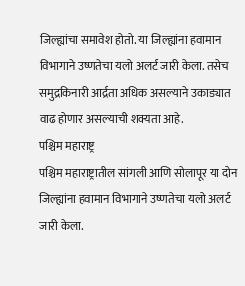जिल्ह्यांचा समावेश होतो. या जिल्ह्यांना हवामान विभागाने उष्णतेचा यलो अलर्ट जारी केला. तसेच समुद्रकिनारी आर्द्रता अधिक असल्याने उकाड्यात वाढ होणार असल्याची शक्यता आहे.
पश्चिम महाराष्ट्र
पश्चिम महाराष्ट्रातील सांगली आणि सोलापूर या दोन जिल्ह्यांना हवामान विभागाने उष्णतेचा यलो अलर्ट जारी केला.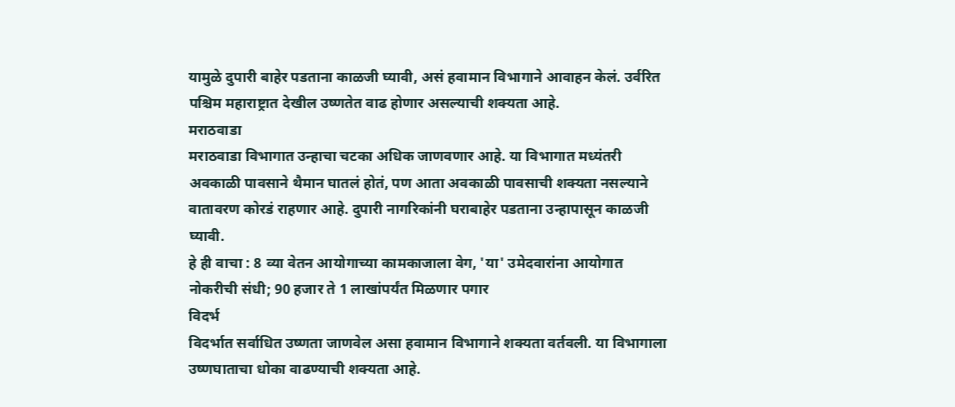यामुळे दुपारी बाहेर पडताना काळजी घ्यावी, असं हवामान विभागाने आवाहन केलं. उर्वरित पश्चिम महाराष्ट्रात देखील उष्णतेत वाढ होणार असल्याची शक्यता आहे.
मराठवाडा
मराठवाडा विभागात उन्हाचा चटका अधिक जाणवणार आहे. या विभागात मध्यंतरी अवकाळी पावसाने थैमान घातलं होतं, पण आता अवकाळी पावसाची शक्यता नसल्याने वातावरण कोरडं राहणार आहे. दुपारी नागरिकांनी घराबाहेर पडताना उन्हापासून काळजी घ्यावी.
हे ही वाचा : 8 व्या वेतन आयोगाच्या कामकाजाला वेग, 'या' उमेदवारांना आयोगात नोकरीची संधी; 90 हजार ते 1 लाखांपर्यंत मिळणार पगार
विदर्भ
विदर्भात सर्वाधित उष्णता जाणवेल असा हवामान विभागाने शक्यता वर्तवली. या विभागाला उष्णघाताचा धोका वाढण्याची शक्यता आहे.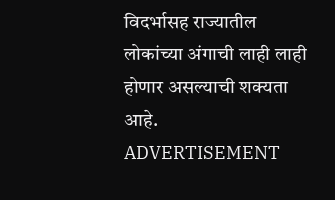विदर्भासह राज्यातील लोकांच्या अंगाची लाही लाही होणार असल्याची शक्यता आहे.
ADVERTISEMENT